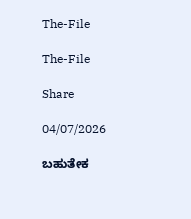The-File

The-File

Share

04/07/2026

ಬಹುತೇಕ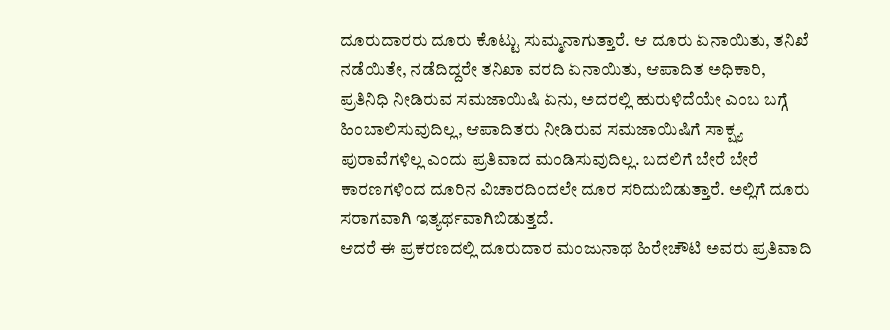ದೂರುದಾರರು ದೂರು ಕೊಟ್ಟು ಸುಮ್ಮನಾಗುತ್ತಾರೆ. ಆ ದೂರು ಏನಾಯಿತು, ತನಿಖೆ ನಡೆಯಿತೇ, ನಡೆದಿದ್ದರೇ ತನಿಖಾ ವರದಿ ಏನಾಯಿತು, ಆಪಾದಿತ ಅಧಿಕಾರಿ, ಪ್ರತಿನಿಧಿ ನೀಡಿರುವ ಸಮಜಾಯಿಷಿ ಏನು, ಅದರಲ್ಲಿ ಹುರುಳಿದೆಯೇ ಎಂಬ ಬಗ್ಗೆ ಹಿಂಬಾಲಿಸುವುದಿಲ್ಲ, ಆಪಾದಿತರು ನೀಡಿರುವ ಸಮಜಾಯಿಷಿಗೆ ಸಾಕ್ಷ್ಯ ಪುರಾವೆಗಳಿಲ್ಲ ಎಂದು ಪ್ರತಿವಾದ ಮಂಡಿಸುವುದಿಲ್ಲ. ಬದಲಿಗೆ ಬೇರೆ ಬೇರೆ ಕಾರಣಗಳಿಂದ ದೂರಿನ ವಿಚಾರದಿಂದಲೇ ದೂರ ಸರಿದುಬಿಡುತ್ತಾರೆ. ಅಲ್ಲಿಗೆ ದೂರು ಸರಾಗವಾಗಿ ಇತ್ಯರ್ಥವಾಗಿಬಿಡುತ್ತದೆ.
ಆದರೆ ಈ ಪ್ರಕರಣದಲ್ಲಿ ದೂರುದಾರ ಮಂಜುನಾಥ ಹಿರೇಚೌಟಿ ಅವರು ಪ್ರತಿವಾದಿ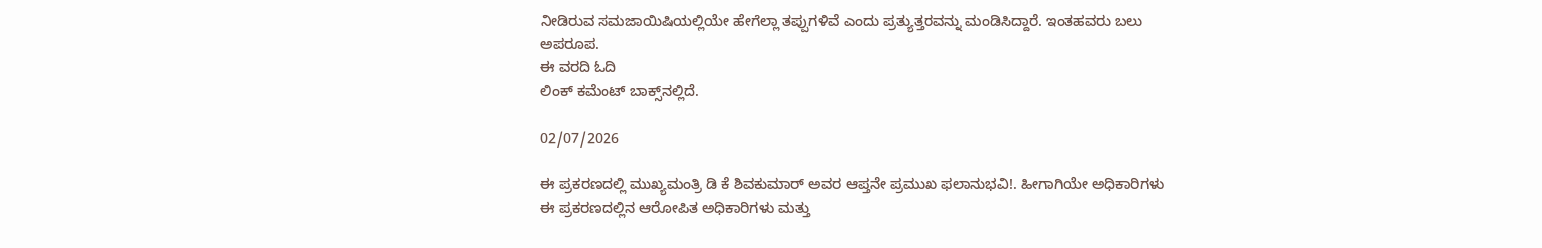ನೀಡಿರುವ ಸಮಜಾಯಿಷಿಯಲ್ಲಿಯೇ ಹೇಗೆಲ್ಲಾ ತಪ್ಪುಗಳಿವೆ ಎಂದು ಪ್ರತ್ಯುತ್ತರವನ್ನು ಮಂಡಿಸಿದ್ದಾರೆ. ಇಂತಹವರು ಬಲು ಅಪರೂಪ.
ಈ ವರದಿ ಓದಿ
ಲಿಂಕ್ ಕಮೆಂಟ್ ಬಾಕ್ಸ್‌ನಲ್ಲಿದೆ.

02/07/2026

ಈ ಪ್ರಕರಣದಲ್ಲಿ ಮುಖ್ಯಮಂತ್ರಿ ಡಿ ಕೆ ಶಿವಕುಮಾರ್ ಅವರ ಆಪ್ತನೇ ಪ್ರಮುಖ ಫಲಾನುಭವಿ!. ಹೀಗಾಗಿಯೇ ಅಧಿಕಾರಿಗಳು ಈ ಪ್ರಕರಣದಲ್ಲಿನ ಆರೋಪಿತ ಅಧಿಕಾರಿಗಳು ಮತ್ತು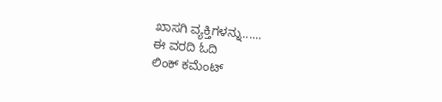ಖಾಸಗಿ ವ್ಯಕ್ತಿಗಳನ್ನು......
ಈ ವರದಿ ಓದಿ
ಲಿಂಕ್ ಕಮೆಂಟ್‌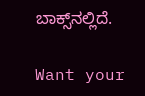ಬಾಕ್ಸ್‌ನಲ್ಲಿದೆ.

Want your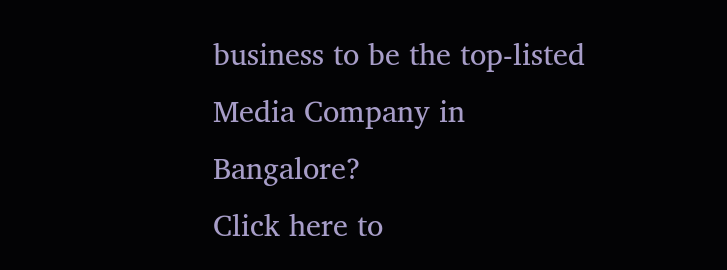business to be the top-listed Media Company in Bangalore?
Click here to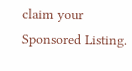claim your Sponsored Listing.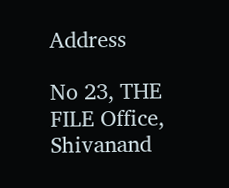Address

No 23, THE FILE Office, Shivanand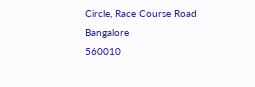Circle, Race Course Road
Bangalore
560010